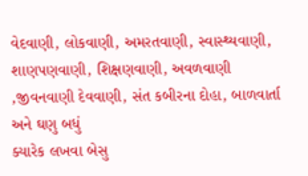વેદવાણી, લોકવાણી, અમરતવાણી, સ્વાસ્થ્યવાણી, શાણપણવાણી, શિક્ષણવાણી, અવળવાણી ,જીવનવાણી દેવવાણી, સંત કબીરના દોહા, બાળવાર્તા અને ઘણુ બધું
ક્યારેક લખવા બેસુ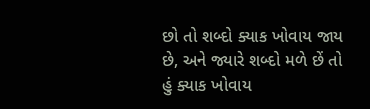છો તો શબ્દો ક્યાક ખોવાય જાય છે, અને જ્યારે શબ્દો મળે છેં તો હું ક્યાક ખોવાય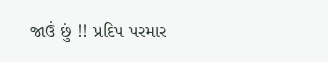જાઉં છું !! પ્રદિપ પરમાર